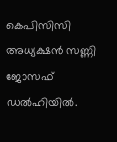കെപിസിസി അധ്യക്ഷൻ സണ്ണി ജോസഫ് ഡൽഹിയിൽ.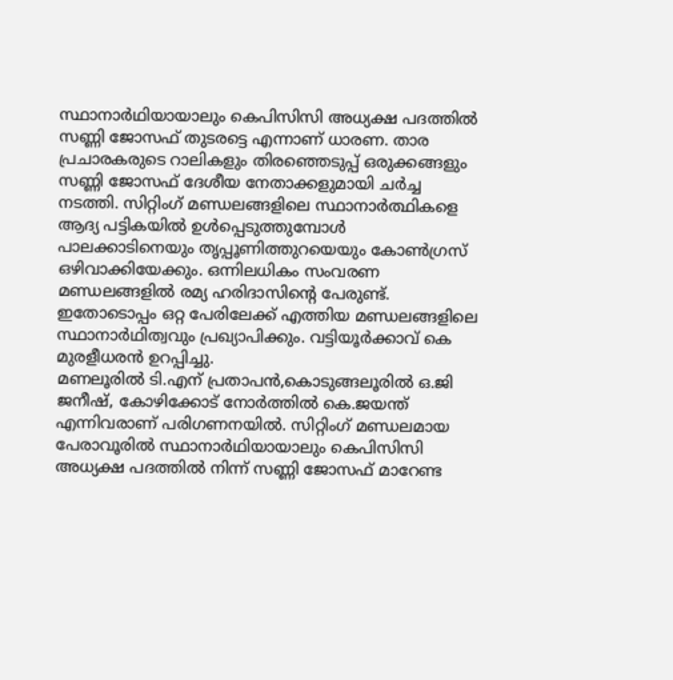സ്ഥാനാർഥിയായാലും കെപിസിസി അധ്യക്ഷ പദത്തിൽ സണ്ണി ജോസഫ് തുടരട്ടെ എന്നാണ് ധാരണ. താര പ്രചാരകരുടെ റാലികളും തിരഞ്ഞെടുപ്പ് ഒരുക്കങ്ങളും സണ്ണി ജോസഫ് ദേശീയ നേതാക്കളുമായി ചർച്ച നടത്തി. സിറ്റിംഗ് മണ്ഡലങ്ങളിലെ സ്ഥാനാർത്ഥികളെ ആദ്യ പട്ടികയിൽ ഉൾപ്പെടുത്തുമ്പോൾ പാലക്കാടിനെയും തൃപ്പൂണിത്തുറയെയും കോൺഗ്രസ് ഒഴിവാക്കിയേക്കും. ഒന്നിലധികം സംവരണ മണ്ഡലങ്ങളിൽ രമ്യ ഹരിദാസിന്റെ പേരുണ്ട്. ഇതോടൊപ്പം ഒറ്റ പേരിലേക്ക് എത്തിയ മണ്ഡലങ്ങളിലെ സ്ഥാനാർഥിത്വവും പ്രഖ്യാപിക്കും. വട്ടിയൂർക്കാവ് കെ മുരളീധരൻ ഉറപ്പിച്ചു.
മണലൂരിൽ ടി.എന് പ്രതാപൻ,കൊടുങ്ങലൂരിൽ ഒ.ജി ജനീഷ്, കോഴിക്കോട് നോർത്തിൽ കെ.ജയന്ത് എന്നിവരാണ് പരിഗണനയിൽ. സിറ്റിംഗ് മണ്ഡലമായ പേരാവൂരിൽ സ്ഥാനാർഥിയായാലും കെപിസിസി അധ്യക്ഷ പദത്തിൽ നിന്ന് സണ്ണി ജോസഫ് മാറേണ്ട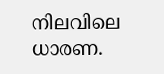നിലവിലെ ധാരണ.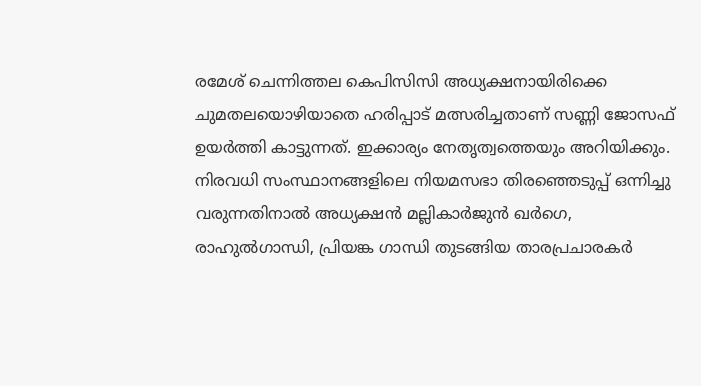രമേശ് ചെന്നിത്തല കെപിസിസി അധ്യക്ഷനായിരിക്കെ ചുമതലയൊഴിയാതെ ഹരിപ്പാട് മത്സരിച്ചതാണ് സണ്ണി ജോസഫ് ഉയർത്തി കാട്ടുന്നത്. ഇക്കാര്യം നേതൃത്വത്തെയും അറിയിക്കും.
നിരവധി സംസ്ഥാനങ്ങളിലെ നിയമസഭാ തിരഞ്ഞെടുപ്പ് ഒന്നിച്ചു വരുന്നതിനാൽ അധ്യക്ഷൻ മല്ലികാർജുൻ ഖർഗെ, രാഹുൽഗാന്ധി, പ്രിയങ്ക ഗാന്ധി തുടങ്ങിയ താരപ്രചാരകർ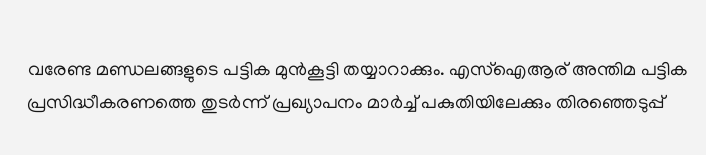വരേണ്ട മണ്ഡലങ്ങളുടെ പട്ടിക മുൻകൂട്ടി തയ്യാറാക്കും. എസ്ഐആര് അന്തിമ പട്ടിക പ്രസിദ്ധീകരണത്തെ തുടർന്ന് പ്രഖ്യാപനം മാർച്ച് പകുതിയിലേക്കും തിരഞ്ഞെടുപ്പ്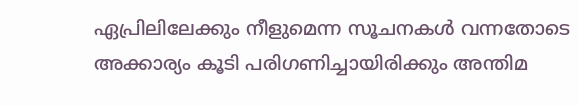ഏപ്രിലിലേക്കും നീളുമെന്ന സൂചനകൾ വന്നതോടെ അക്കാര്യം കൂടി പരിഗണിച്ചായിരിക്കും അന്തിമ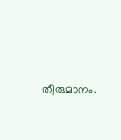തീരുമാനം.